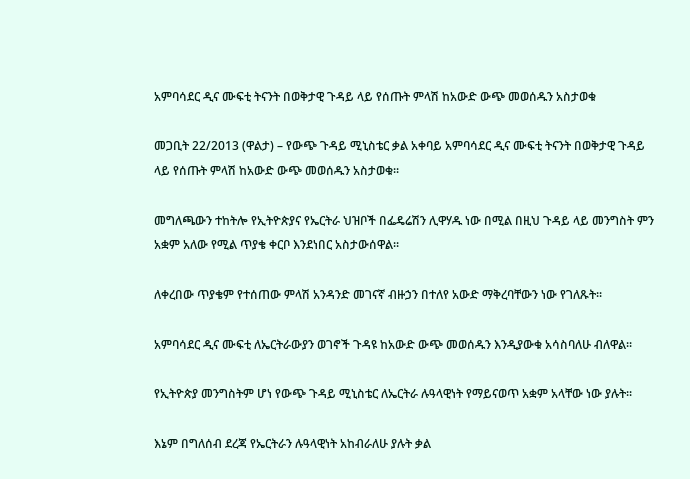አምባሳደር ዲና ሙፍቲ ትናንት በወቅታዊ ጉዳይ ላይ የሰጡት ምላሽ ከአውድ ውጭ መወሰዱን አስታወቁ

መጋቢት 22/2013 (ዋልታ) – የውጭ ጉዳይ ሚኒስቴር ቃል አቀባይ አምባሳደር ዲና ሙፍቲ ትናንት በወቅታዊ ጉዳይ ላይ የሰጡት ምላሽ ከአውድ ውጭ መወሰዱን አስታወቁ፡፡

መግለጫውን ተከትሎ የኢትዮጵያና የኤርትራ ህዝቦች በፌዴሬሽን ሊዋሃዱ ነው በሚል በዚህ ጉዳይ ላይ መንግስት ምን አቋም አለው የሚል ጥያቄ ቀርቦ እንደነበር አስታውሰዋል፡፡

ለቀረበው ጥያቄም የተሰጠው ምላሽ አንዳንድ መገናኛ ብዙኃን በተለየ አውድ ማቅረባቸውን ነው የገለጹት፡፡

አምባሳደር ዲና ሙፍቲ ለኤርትራውያን ወገኖች ጉዳዩ ከአውድ ውጭ መወሰዱን እንዲያውቁ አሳስባለሁ ብለዋል፡፡

የኢትዮጵያ መንግስትም ሆነ የውጭ ጉዳይ ሚኒስቴር ለኤርትራ ሉዓላዊነት የማይናወጥ አቋም አላቸው ነው ያሉት፡፡

እኔም በግለሰብ ደረጃ የኤርትራን ሉዓላዊነት አከብራለሁ ያሉት ቃል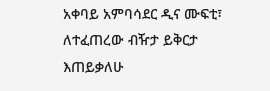አቀባይ አምባሳደር ዲና ሙፍቲ፣ ለተፈጠረው ብዥታ ይቅርታ እጠይቃለሁ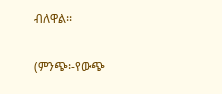ብለዋል፡፡

(ምንጭ፡-የውጭ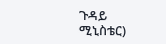ጉዳይ ሚኒስቴር)